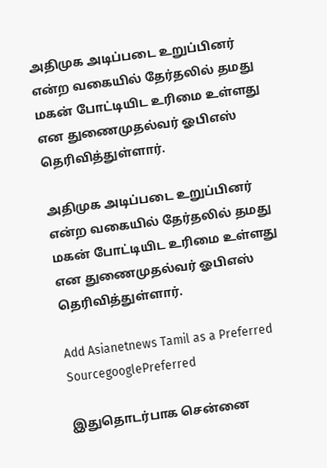அதிமுக அடிப்படை உறுப்பினர் என்ற வகையில் தேர்தலில் தமது மகன் போட்டியிட உரிமை உள்ளது என துணைமுதல்வர் ஓபிஎஸ் தெரிவித்துள்ளார்.

அதிமுக அடிப்படை உறுப்பினர் என்ற வகையில் தேர்தலில் தமது மகன் போட்டியிட உரிமை உள்ளது என துணைமுதல்வர் ஓபிஎஸ் தெரிவித்துள்ளார்.

Add Asianetnews Tamil as a Preferred SourcegooglePreferred

இதுதொடர்பாக சென்னை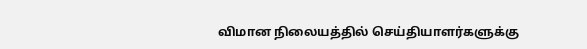விமான நிலையத்தில் செய்தியாளர்களுக்கு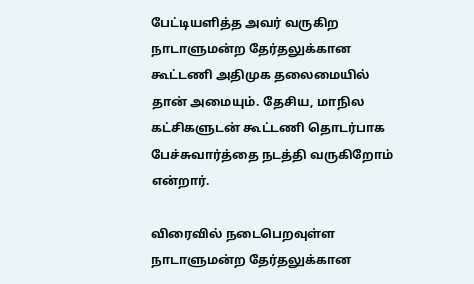பேட்டியளித்த அவர் வருகிற நாடாளுமன்ற தேர்தலுக்கான கூட்டணி அதிமுக தலைமையில் தான் அமையும். தேசிய, மாநில கட்சிகளுடன் கூட்டணி தொடர்பாக பேச்சுவார்த்தை நடத்தி வருகிறோம் என்றார்.

விரைவில் நடைபெறவுள்ள நாடாளுமன்ற தேர்தலுக்கான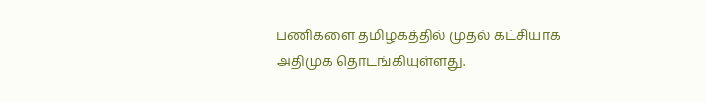பணிகளை தமிழகத்தில் முதல் கட்சியாக அதிமுக தொடங்கியுள்ளது.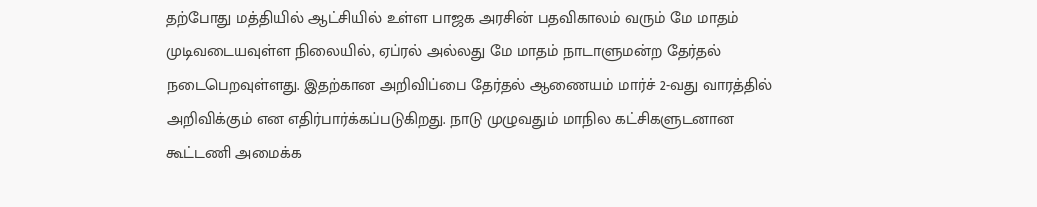தற்போது மத்தியில் ஆட்சியில் உள்ள பாஜக அரசின் பதவிகாலம் வரும் மே மாதம் முடிவடையவுள்ள நிலையில், ஏப்ரல் அல்லது மே மாதம் நாடாளுமன்ற தேர்தல் நடைபெறவுள்ளது. இதற்கான அறிவிப்பை தேர்தல் ஆணையம் மார்ச் 2-வது வாரத்தில் அறிவிக்கும் என எதிர்பார்க்கப்படுகிறது. நாடு முழுவதும் மாநில கட்சிகளுடனான கூட்டணி அமைக்க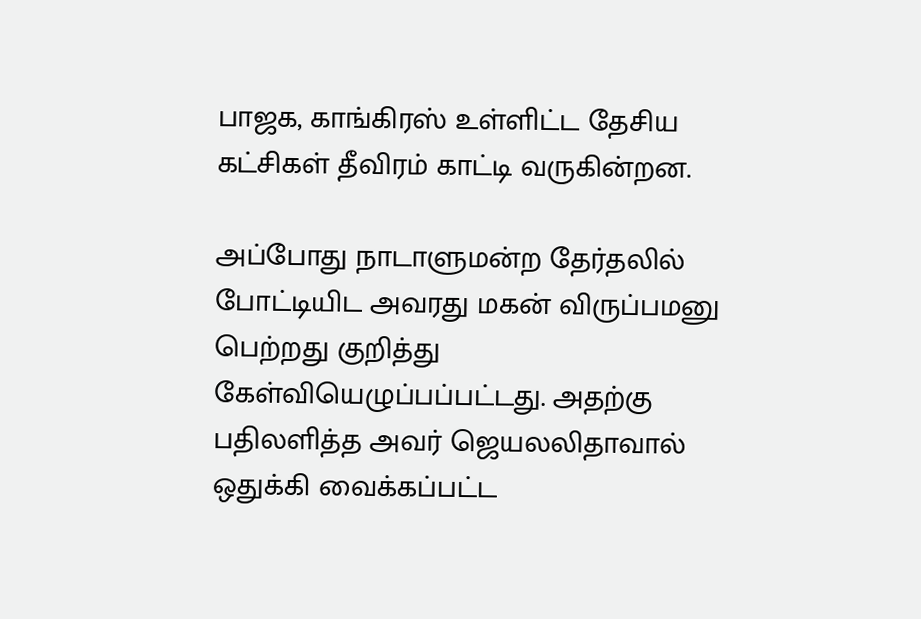பாஜக, காங்கிரஸ் உள்ளிட்ட தேசிய கட்சிகள் தீவிரம் காட்டி வருகின்றன.

அப்போது நாடாளுமன்ற தேர்தலில் போட்டியிட அவரது மகன் விருப்பமனு பெற்றது குறித்து கேள்வியெழுப்பப்பட்டது. அதற்கு பதிலளித்த அவர் ஜெயலலிதாவால் ஒதுக்கி வைக்கப்பட்ட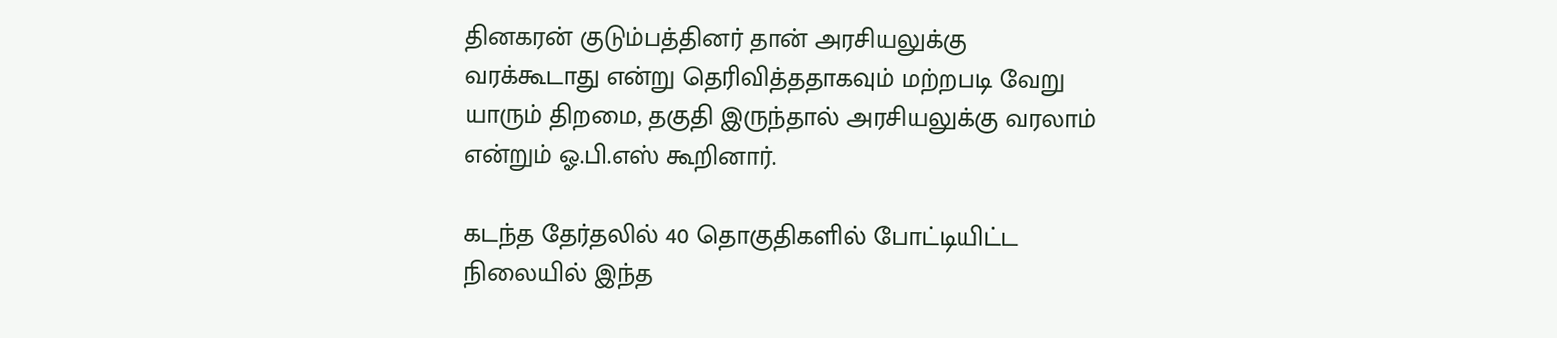தினகரன் குடும்பத்தினர் தான் அரசியலுக்கு வரக்கூடாது என்று தெரிவித்ததாகவும் மற்றபடி வேறு யாரும் திறமை, தகுதி இருந்தால் அரசியலுக்கு வரலாம் என்றும் ஓ.பி.எஸ் கூறினார்.

கடந்த தேர்தலில் 40 தொகுதிகளில் போட்டியிட்ட நிலையில் இந்த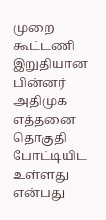முறை கூட்டணி இறுதியான பின்னர் அதிமுக எத்தனை தொகுதி போட்டியிட உள்ளது என்பது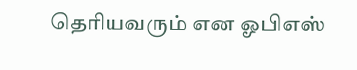தெரியவரும் என ஓபிஎஸ்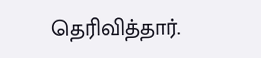தெரிவித்தார்.